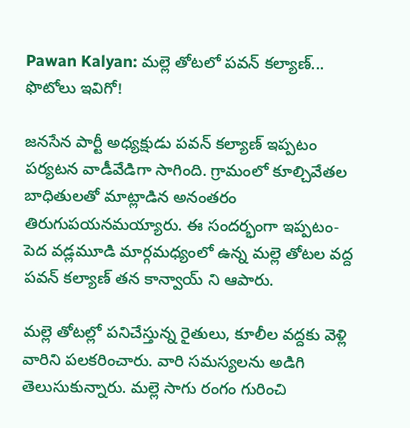Pawan Kalyan: మల్లె తోటలో పవన్ కల్యాణ్... ఫొటోలు ఇవిగో!

జనసేన పార్టీ అధ్యక్షుడు పవన్ కల్యాణ్ ఇప్పటం పర్యటన వాడీవేడిగా సాగింది. గ్రామంలో కూల్చివేతల బాధితులతో మాట్లాడిన అనంతరం తిరుగుపయనమయ్యారు. ఈ సందర్భంగా ఇప్పటం-పెద వడ్లమూడి మార్గమధ్యంలో ఉన్న మల్లె తోటల వద్ద పవన్ కల్యాణ్ తన కాన్వాయ్ ని ఆపారు.

మల్లె తోటల్లో పనిచేస్తున్న రైతులు, కూలీల వద్దకు వెళ్లి వారిని పలకరించారు. వారి సమస్యలను అడిగి తెలుసుకున్నారు. మల్లె సాగు రంగం గురించి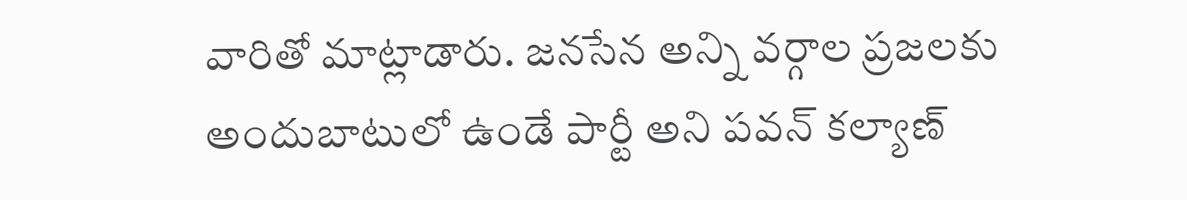వారితో మాట్లాడారు. జనసేన అన్ని వర్గాల ప్రజలకు అందుబాటులో ఉండే పార్టీ అని పవన్ కల్యాణ్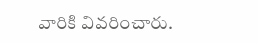వారికి వివరించారు.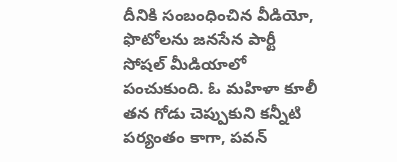దీనికి సంబంధించిన వీడియో, ఫొటోలను జనసేన పార్టీ సోషల్ మీడియాలో పంచుకుంది. ఓ మహిళా కూలీ తన గోడు చెప్పుకుని కన్నీటి పర్యంతం కాగా, పవన్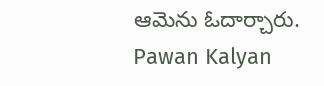ఆమెను ఓదార్చారు.
Pawan Kalyan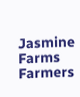Jasmine Farms
Farmers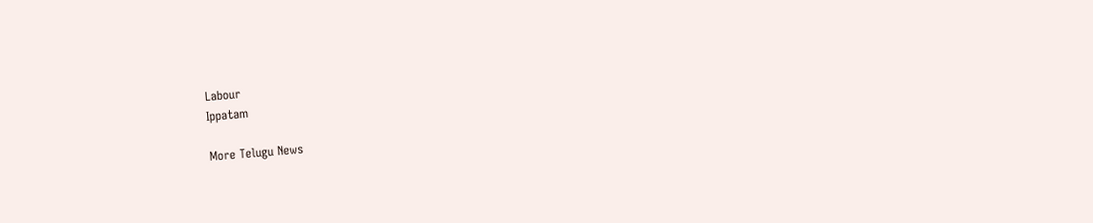Labour
Ippatam

More Telugu News